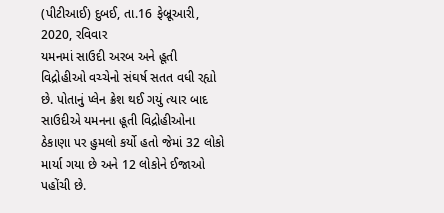(પીટીઆઈ) દુબઈ, તા.16 ફેબ્રૂઆરી, 2020, રવિવાર
યમનમાં સાઉદી અરબ અને હૂતી વિદ્રોહીઓ વચ્ચેનો સંઘર્ષ સતત વધી રહ્યો છે. પોતાનું પ્લેન ક્રેશ થઈ ગયું ત્યાર બાદ સાઉદીએ યમનના હૂતી વિદ્રોહીઓના ઠેકાણા પર હુમલો કર્યો હતો જેમાં 32 લોકો માર્યા ગયા છે અને 12 લોકોને ઈજાઓ પહોંચી છે.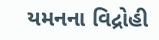યમનના વિદ્રોહી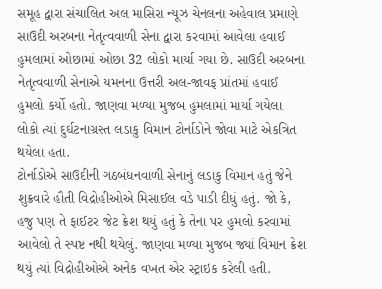સમૂહ દ્વારા સંચાલિત અલ માસિરા ન્યૂઝ ચેનલના અહેવાલ પ્રમાણે સાઉદી અરબના નેતૃત્વવાળી સેના દ્વારા કરવામાં આવેલા હવાઈ હુમલામાં ઓછામાં ઓછા 32 લોકો માર્યા ગયા છે. સાઉદી અરબના નેતૃત્વવાળી સેનાએ યમનના ઉત્તરી અલ-જાવફ પ્રાંતમાં હવાઈ હુમલો કર્યો હતો. જાણવા મળ્યા મુજબ હુમલામાં માર્યા ગયેલા લોકો ત્યાં દુર્ઘટનાગ્રસ્ત લડાકુ વિમાન ટોર્નાડોને જોવા માટે એકત્રિત થયેલા હતા.
ટોર્નાડોએ સાઉદીની ગઠબંધનવાળી સેનાનું લડાકુ વિમાન હતું જેને શુક્રવારે હૌતી વિદ્રોહીઓએ મિસાઈલ વડે પાડી દીધું હતું. જો કે, હજુ પણ તે ફાઈટર જેટ ક્રેશ થયું હતું કે તેના પર હુમલો કરવામાં આવેલો તે સ્પષ્ટ નથી થયેલું. જાણવા મળ્યા મુજબ જ્યાં વિમાન ક્રેશ થયું ત્યાં વિદ્રોહીઓએ અનેક વખત એર સ્ટ્રાઇક કરેલી હતી.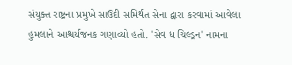સંયુક્ત રાષ્ટ્રના પ્રમુખે સાઉદી સમિર્થત સેના દ્વારા કરવામાં આવેલા હુમલાને આશ્ચર્યજનક ગણાવ્યો હતો. 'સેવ ધ ચિલ્ડ્રન' નામના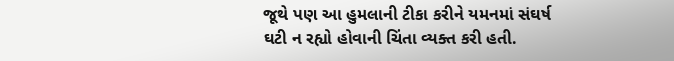જૂથે પણ આ હુમલાની ટીકા કરીને યમનમાં સંઘર્ષ ઘટી ન રહ્યો હોવાની ચિંતા વ્યક્ત કરી હતી.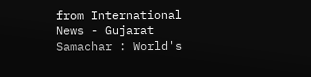from International News - Gujarat Samachar : World's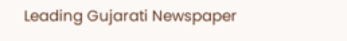Leading Gujarati Newspaper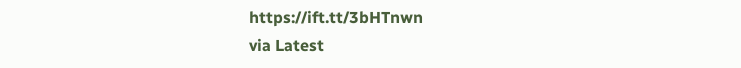https://ift.tt/3bHTnwn
via Latest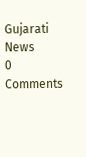Gujarati News
0 Comments